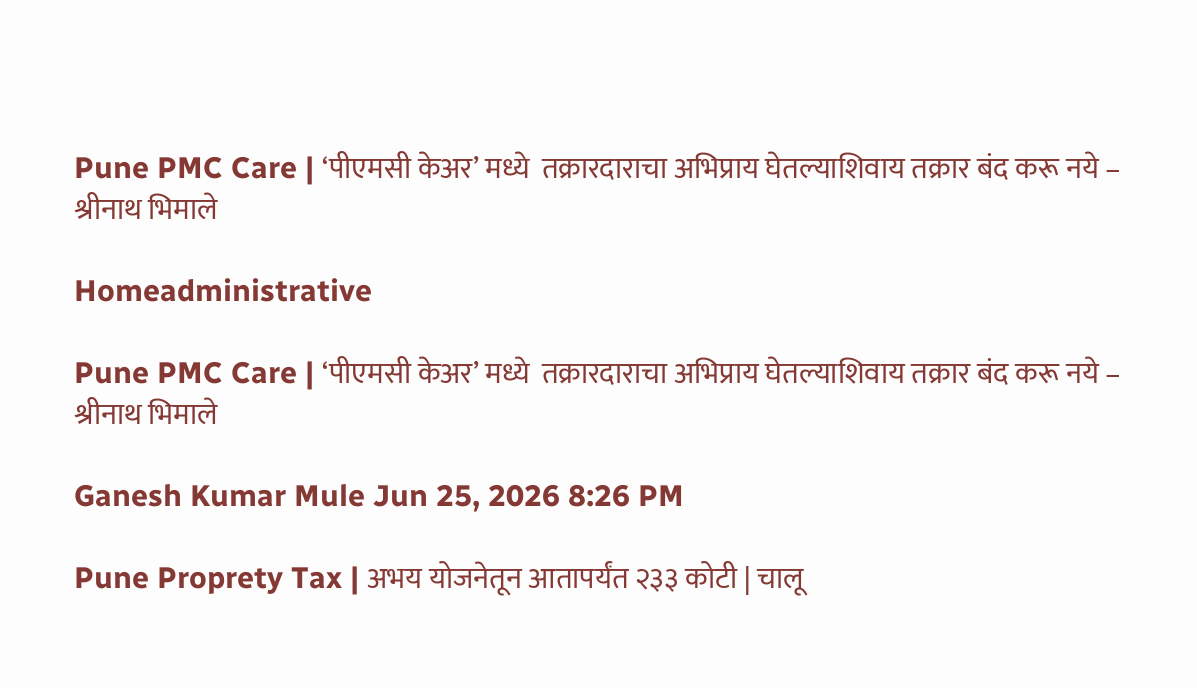Pune PMC Care | ‘पीएमसी केअर’ मध्ये  तक्रारदाराचा अभिप्राय घेतल्याशिवाय तक्रार बंद करू नये – श्रीनाथ भिमाले

Homeadministrative

Pune PMC Care | ‘पीएमसी केअर’ मध्ये  तक्रारदाराचा अभिप्राय घेतल्याशिवाय तक्रार बंद करू नये – श्रीनाथ भिमाले

Ganesh Kumar Mule Jun 25, 2026 8:26 PM

Pune Proprety Tax | अभय योजनेतून आतापर्यंत २३३ कोटी | चालू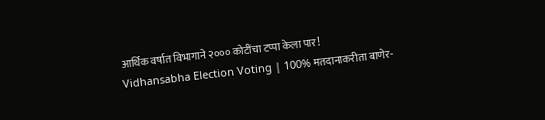आर्थिक वर्षात विभागाने २००० कोटींचा टप्पा केला पार!
Vidhansabha Election Voting | 100% मतदानाकरीता बाणेर-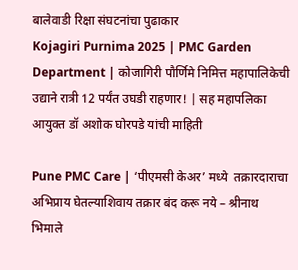बालेवाडी रिक्षा संघटनांचा पुढाकार
Kojagiri Purnima 2025 | PMC Garden Department | कोजागिरी पौर्णिमे निमित्त महापालिकेची उद्याने रात्री 12 पर्यंत उघडी राहणार! | सह महापलिका आयुक्त डॉ अशोक घोरपडे यांची माहिती

Pune PMC Care | ‘पीएमसी केअर’ मध्ये  तक्रारदाराचा अभिप्राय घेतल्याशिवाय तक्रार बंद करू नये – श्रीनाथ भिमाले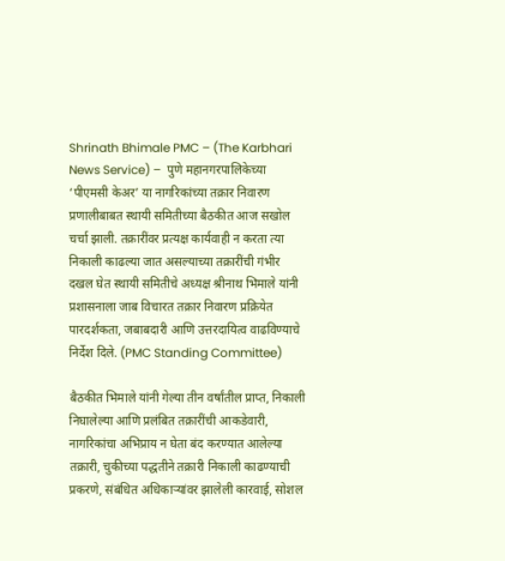Shrinath Bhimale PMC – (The Karbhari News Service) –  पुणे महानगरपालिकेच्या ‘पीएमसी केअर’ या नागरिकांच्या तक्रार निवारण प्रणालीबाबत स्थायी समितीच्या बैठकीत आज सखोल चर्चा झाली. तक्रारींवर प्रत्यक्ष कार्यवाही न करता त्या निकाली काढल्या जात असल्याच्या तक्रारींची गंभीर दखल घेत स्थायी समितीचे अध्यक्ष श्रीनाथ भिमाले यांनी प्रशासनाला जाब विचारत तक्रार निवारण प्रक्रियेत पारदर्शकता, जबाबदारी आणि उत्तरदायित्व वाढविण्याचे निर्देश दिले. (PMC Standing Committee)

बैठकीत भिमाले यांनी गेल्या तीन वर्षांतील प्राप्त, निकाली निघालेल्या आणि प्रलंबित तक्रारींची आकडेवारी, नागरिकांचा अभिप्राय न घेता बंद करण्यात आलेल्या तक्रारी, चुकीच्या पद्धतीने तक्रारी निकाली काढण्याची प्रकरणे, संबंधित अधिकाऱ्यांवर झालेली कारवाई, सोशल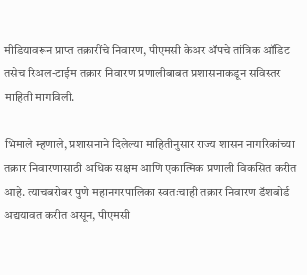मीडियावरून प्राप्त तक्रारींचे निवारण, पीएमसी केअर ॲपचे तांत्रिक ऑडिट तसेच रिअल-टाईम तक्रार निवारण प्रणालीबाबत प्रशासनाकडून सविस्तर माहिती मागविली.

भिमाले म्हणाले, प्रशासनाने दिलेल्या माहितीनुसार राज्य शासन नागरिकांच्या तक्रार निवारणासाठी अधिक सक्षम आणि एकात्मिक प्रणाली विकसित करीत आहे. त्याचबरोबर पुणे महानगरपालिका स्वतःचाही तक्रार निवारण डॅशबोर्ड अद्ययावत करीत असून, पीएमसी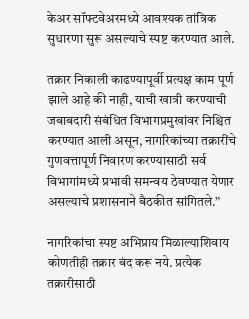केअर सॉफ्टवेअरमध्ये आवश्यक तांत्रिक सुधारणा सुरू असल्याचे स्पष्ट करण्यात आले.

तक्रार निकाली काढण्यापूर्वी प्रत्यक्ष काम पूर्ण झाले आहे की नाही, याची खात्री करण्याची जबाबदारी संबंधित विभागप्रमुखांवर निश्चित करण्यात आली असून, नागरिकांच्या तक्रारींचे गुणवत्तापूर्ण निवारण करण्यासाठी सर्व विभागांमध्ये प्रभावी समन्वय ठेवण्यात येणार असल्याचे प्रशासनाने बैठकीत सांगितले.”

नागरिकांचा स्पष्ट अभिप्राय मिळाल्याशिवाय कोणतीही तक्रार बंद करू नये. प्रत्येक तक्रारीसाठी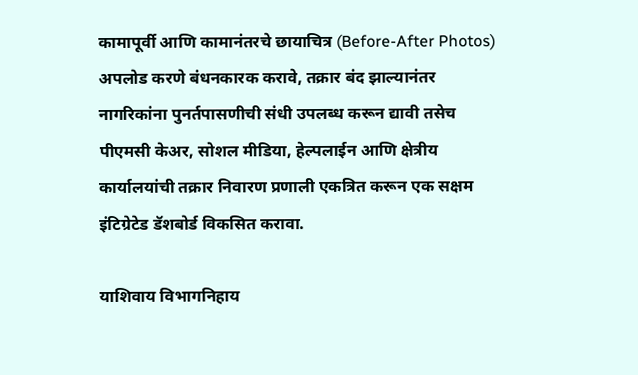कामापूर्वी आणि कामानंतरचे छायाचित्र (Before-After Photos) अपलोड करणे बंधनकारक करावे, तक्रार बंद झाल्यानंतर नागरिकांना पुनर्तपासणीची संधी उपलब्ध करून द्यावी तसेच पीएमसी केअर, सोशल मीडिया, हेल्पलाईन आणि क्षेत्रीय कार्यालयांची तक्रार निवारण प्रणाली एकत्रित करून एक सक्षम इंटिग्रेटेड डॅशबोर्ड विकसित करावा.

याशिवाय विभागनिहाय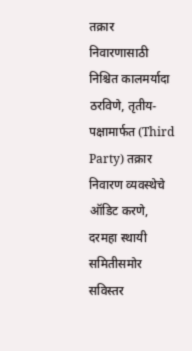तक्रार निवारणासाठी निश्चित कालमर्यादा ठरविणे, तृतीय-पक्षामार्फत (Third Party) तक्रार निवारण व्यवस्थेचे ऑडिट करणे, दरमहा स्थायी समितीसमोर सविस्तर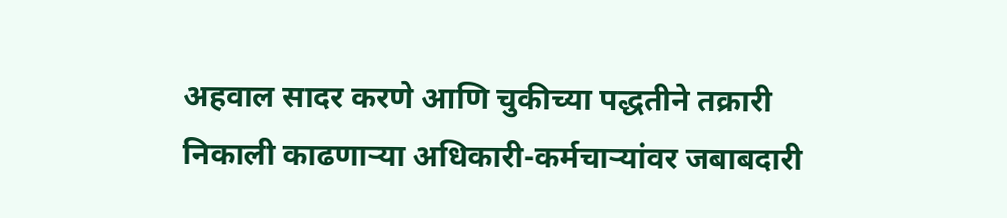अहवाल सादर करणे आणि चुकीच्या पद्धतीने तक्रारी निकाली काढणाऱ्या अधिकारी-कर्मचाऱ्यांवर जबाबदारी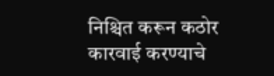निश्चित करून कठोर कारवाई करण्याचे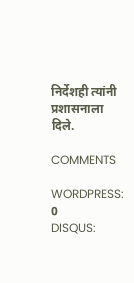निर्देशही त्यांनी प्रशासनाला दिले.

COMMENTS

WORDPRESS: 0
DISQUS: